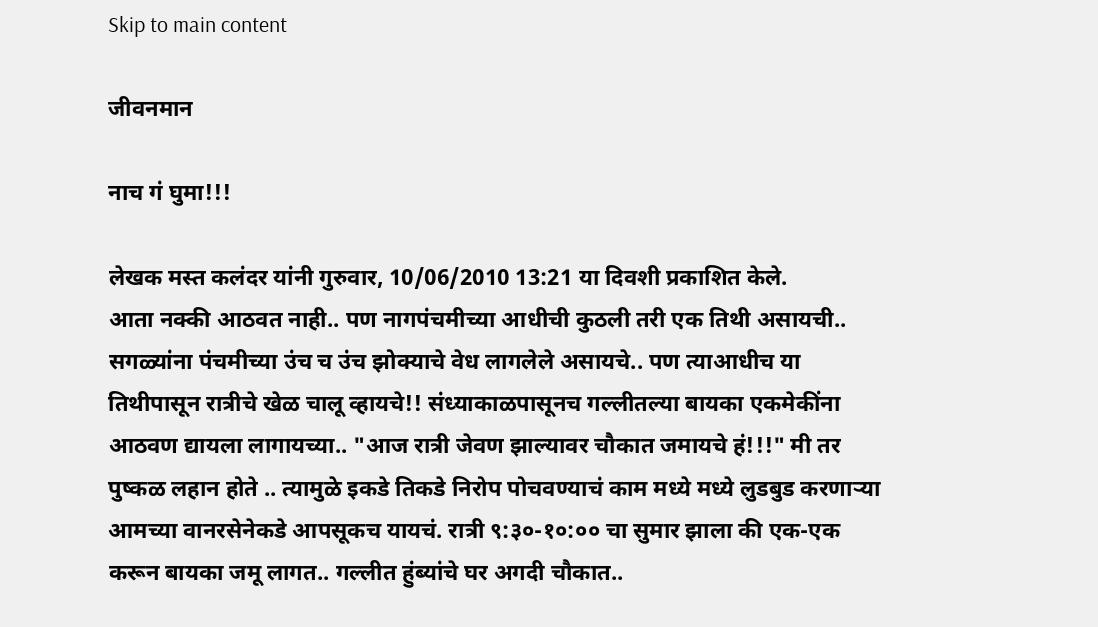Skip to main content

जीवनमान

नाच गं घुमा!!!

लेखक मस्त कलंदर यांनी गुरुवार, 10/06/2010 13:21 या दिवशी प्रकाशित केले.
आता नक्की आठवत नाही.. पण नागपंचमीच्या आधीची कुठली तरी एक तिथी असायची.. सगळ्यांना पंचमीच्या उंच च उंच झोक्याचे वेध लागलेले असायचे.. पण त्याआधीच या तिथीपासून रात्रीचे खेळ चालू व्हायचे!! संध्याकाळपासूनच गल्लीतल्या बायका एकमेकींना आठवण द्यायला लागायच्या.. "आज रात्री जेवण झाल्यावर चौकात जमायचे हं!!!" मी तर पुष्कळ लहान होते .. त्यामुळे इकडे तिकडे निरोप पोचवण्याचं काम मध्ये मध्ये लुडबुड करणार्‍या आमच्या वानरसेनेकडे आपसूकच यायचं. रात्री ९:३०-१०:०० चा सुमार झाला की एक-एक करून बायका जमू लागत.. गल्लीत हुंब्यांचे घर अगदी चौकात..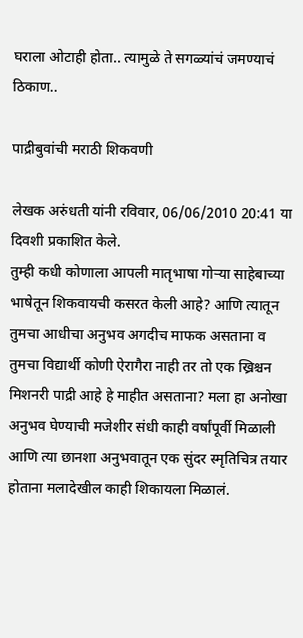घराला ओटाही होता.. त्यामुळे ते सगळ्यांचं जमण्याचं ठिकाण..

पाद्रीबुवांची मराठी शिकवणी

लेखक अरुंधती यांनी रविवार, 06/06/2010 20:41 या दिवशी प्रकाशित केले.
तुम्ही कधी कोणाला आपली मातृभाषा गोर्‍या साहेबाच्या भाषेतून शिकवायची कसरत केली आहे? आणि त्यातून तुमचा आधीचा अनुभव अगदीच माफक असताना व तुमचा विद्यार्थी कोणी ऐरागैरा नाही तर तो एक ख्रिश्चन मिशनरी पाद्री आहे हे माहीत असताना? मला हा अनोखा अनुभव घेण्याची मजेशीर संधी काही वर्षांपूर्वी मिळाली आणि त्या छानशा अनुभवातून एक सुंदर स्मृतिचित्र तयार होताना मलादेखील काही शिकायला मिळालं.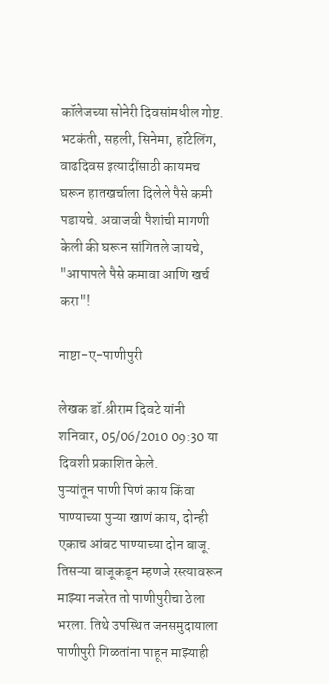कॉलेजच्या सोनेरी दिवसांमधील गोष्ट. भटकंती, सहली, सिनेमा, हॉटेलिंग, वाढदिवस इत्यादींसाठी कायमच घरून हातखर्चाला दिलेले पैसे कमी पडायचे. अवाजवी पैशांची मागणी केली की घरून सांगितले जायचे, "आपापले पैसे कमावा आणि खर्च करा"!

नाष्टा-ए-पाणीपुरी

लेखक डॉ.श्रीराम दिवटे यांनी शनिवार, 05/06/2010 09:30 या दिवशी प्रकाशित केले.
पुऱ्‍यांतून पाणी पिणं काय किंवा पाण्याच्या पुऱ्‍या खाणं काय, दोन्ही एकाच आंबट पाण्याच्या दोन बाजू. तिसऱ्‍या बाजूकडून म्हणजे रस्त्यावरून माझ्या नजरेत तो पाणीपुरीचा ठेला भरला. तिथे उपस्थित जनसमुदायाला पाणीपुरी गिळतांना पाहून माझ्याही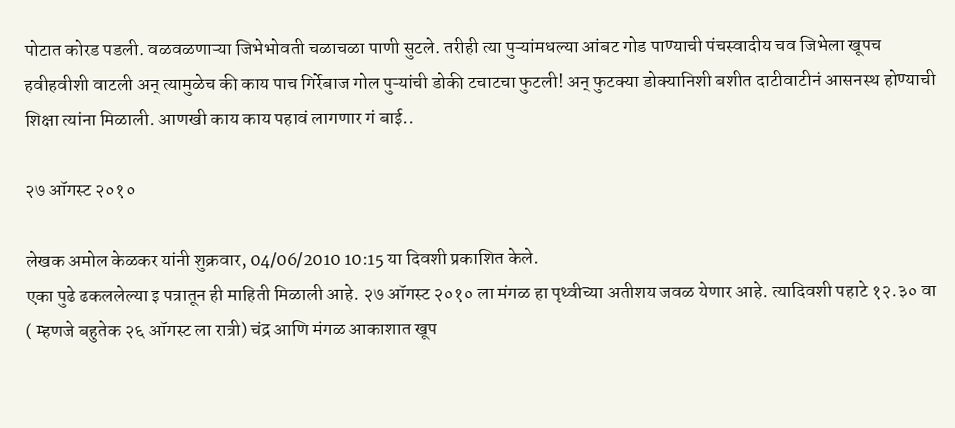पोटात कोरड पडली. वळवळणाऱ्‍या जिभेभोवती चळाचळा पाणी सुटले. तरीही त्या पुऱ्‍यांमधल्या आंबट गोड पाण्याची पंचस्वादीय चव जिभेला खूपच हवीहवीशी वाटली अन् त्यामुळेच की काय पाच गिर्रेबाज गोल पुऱ्‍यांची डोकी टचाटचा फुटली! अन् फुटक्या डोक्यानिशी बशीत दाटीवाटीनं आसनस्थ होण्याची शिक्षा त्यांना मिळाली. आणखी काय काय पहावं लागणार गं बाई..

२७ ऑगस्ट २०१०

लेखक अमोल केळकर यांनी शुक्रवार, 04/06/2010 10:15 या दिवशी प्रकाशित केले.
एका पुढे ढकललेल्या इ पत्रातून ही माहिती मिळाली आहे. २७ ऑगस्ट २०१० ला मंगळ हा पृथ्वीच्या अतीशय जवळ येणार आहे. त्यादिवशी पहाटे १२.३० वा ( म्हणजे बहुतेक २६ ऑगस्ट ला रात्री) चंद्र आणि मंगळ आकाशात खूप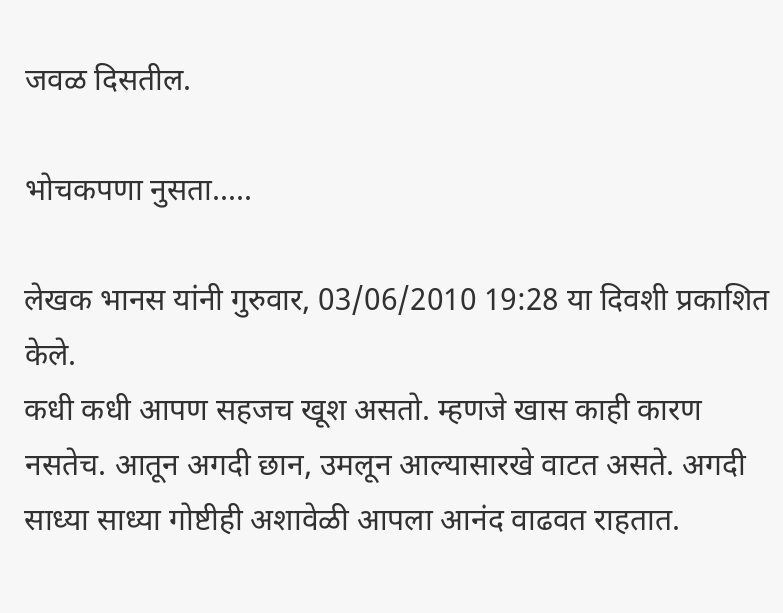जवळ दिसतील.

भोचकपणा नुसता.....

लेखक भानस यांनी गुरुवार, 03/06/2010 19:28 या दिवशी प्रकाशित केले.
कधी कधी आपण सहजच खूश असतो. म्हणजे खास काही कारण नसतेच. आतून अगदी छान, उमलून आल्यासारखे वाटत असते. अगदी साध्या साध्या गोष्टीही अशावेळी आपला आनंद वाढवत राहतात.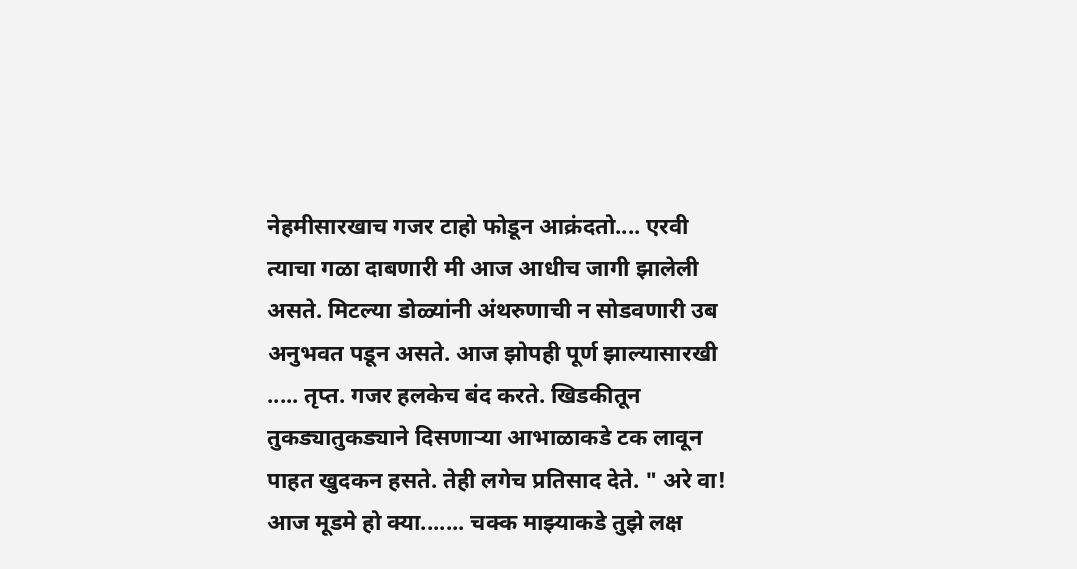नेहमीसारखाच गजर टाहो फोडून आक्रंदतो.... एरवी त्याचा गळा दाबणारी मी आज आधीच जागी झालेली असते. मिटल्या डोळ्यांनी अंथरुणाची न सोडवणारी उब अनुभवत पडून असते. आज झोपही पूर्ण झाल्यासारखी ..... तृप्त. गजर हलकेच बंद करते. खिडकीतून तुकड्यातुकड्याने दिसणाऱ्या आभाळाकडे टक लावून पाहत खुदकन हसते. तेही लगेच प्रतिसाद देते. " अरे वा! आज मूडमे हो क्या....... चक्क माझ्याकडे तुझे लक्ष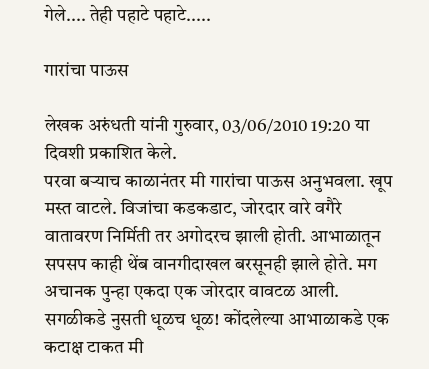गेले.... तेही पहाटे पहाटे.....

गारांचा पाऊस

लेखक अरुंधती यांनी गुरुवार, 03/06/2010 19:20 या दिवशी प्रकाशित केले.
परवा बऱ्याच काळानंतर मी गारांचा पाऊस अनुभवला. खूप मस्त वाटले. विजांचा कडकडाट, जोरदार वारे वगैरे वातावरण निर्मिती तर अगोदरच झाली होती. आभाळातून सपसप काही थेंब वानगीदाखल बरसूनही झाले होते. मग अचानक पुन्हा एकदा एक जोरदार वावटळ आली. सगळीकडे नुसती धूळच धूळ! कोंदलेल्या आभाळाकडे एक कटाक्ष टाकत मी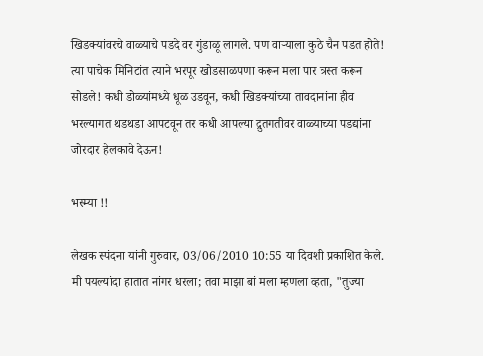खिडक्यांवरचे वाळ्याचे पडदे वर गुंडाळू लागले. पण वाऱ्याला कुठे चैन पडत होते! त्या पाचेक मिनिटांत त्याने भरपूर खोडसाळपणा करून मला पार त्रस्त करून सोडले! कधी डोळ्यांमध्ये धूळ उडवून, कधी खिडक्यांच्या तावदानांना हीव भरल्यागत थडथडा आपटवून तर कधी आपल्या द्रुतगतीवर वाळ्याच्या पडद्यांना जोरदार हेलकावे देऊन!

भस्म्या !!

लेखक स्पंदना यांनी गुरुवार, 03/06/2010 10:55 या दिवशी प्रकाशित केले.
मी पयल्यांदा हातात नांगर धरला; तवा माझा बां मला म्हणला व्हता, "तुज्या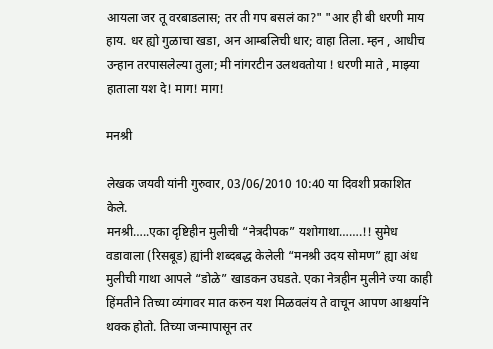आयला जर तू वरबाडलास; तर ती गप बसलं का?" "आर ही बी धरणी माय हाय. धर ह्यो गुळाचा खडा, अन आम्बलिची धार; वाहा तिला. म्हन , आधीच उन्हान तरपासलेल्या तुला; मी नांगरटीन उलथवतोया ! धरणी माते , माझ्या हाताला यश दे! माग! माग!

मनश्री

लेखक जयवी यांनी गुरुवार, 03/06/2010 10:40 या दिवशी प्रकाशित केले.
मनश्री…..एका दृष्टिहीन मुलीची “नेत्रदीपक” यशोगाथा…….!! सुमेध वडावाला (रिसबूड) ह्यांनी शब्दबद्ध केलेली “मनश्री उदय सोमण” ह्या अंध मुलीची गाथा आपले “डोळे” खाडकन उघडते. एका नेत्रहीन मुलीने ज्या काही हिंमतीने तिच्या व्यंगावर मात करुन यश मिळवलंय ते वाचून आपण आश्चर्याने थक्क होतो. तिच्या जन्मापासून तर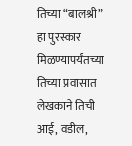तिच्या “बालश्री” हा पुरस्कार मिळण्यापर्यंतच्या तिच्या प्रवासात लेखकाने तिची आई, वडील,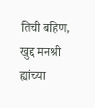तिची बहिण, खुद्द मनश्री ह्यांच्या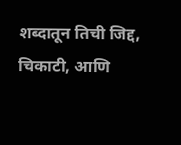शब्दातून तिची जिद्द, चिकाटी, आणि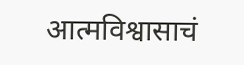आत्मविश्वासाचं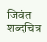जिवंत शब्दचित्र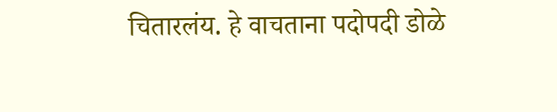चितारलंय. हे वाचताना पदोपदी डोळे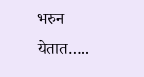भरुन येतात…..